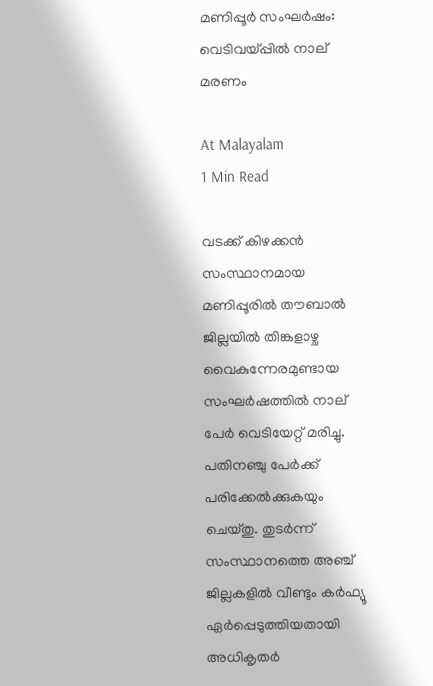മണിപ്പൂർ സംഘർഷം: വെടിവയ്പ്പിൽ നാല് മരണം

At Malayalam
1 Min Read

വടക്ക് കിഴക്കൻ സംസ്ഥാനമായ മണിപ്പൂരിൽ തൗബാൽ ജില്ലയിൽ തിങ്കളാഴ്ച വൈകുന്നേരമുണ്ടായ സംഘർഷത്തിൽ നാല് പേർ വെടിയേറ്റ് മരിച്ചു. പതിനഞ്ചു പേർക്ക് പരിക്കേൽക്കുകയും ചെയ്തു. തുടർന്ന് സംസ്ഥാനത്തെ അഞ്ച് ജില്ലകളിൽ വീണ്ടും കർഫ്യൂ ഏർപ്പെടുത്തിയതായി അധികൃതർ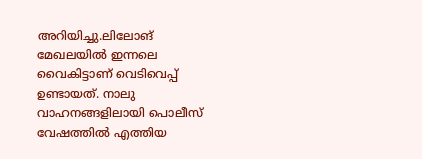അറിയിച്ചു.ലിലോങ് മേഖലയിൽ ഇന്നലെ വൈകിട്ടാണ് വെടിവെപ്പ് ഉണ്ടായത്. നാലു വാഹനങ്ങളിലായി പൊലീസ് വേഷത്തിൽ എത്തിയ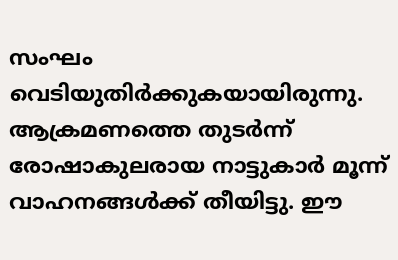സംഘം വെടിയുതിർക്കുകയായിരുന്നു. ആക്രമണത്തെ തുടർന്ന് രോഷാകുലരായ നാട്ടുകാർ മൂന്ന് വാഹനങ്ങൾക്ക് തീയിട്ടു. ഈ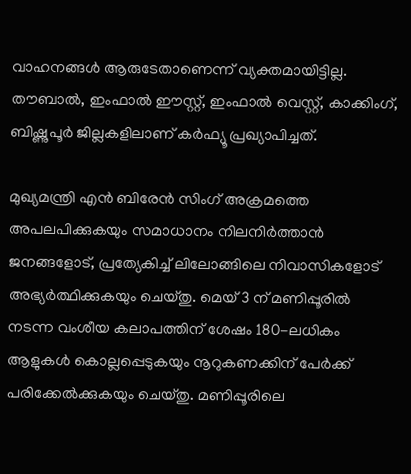വാഹനങ്ങൾ ആരുടേതാണെന്ന് വ്യക്തമായിട്ടില്ല. തൗബാൽ, ഇംഫാൽ ഈസ്റ്റ്, ഇംഫാൽ വെസ്റ്റ്, കാക്കിംഗ്, ബിഷ്ണുപൂർ ജില്ലകളിലാണ് കർഫ്യൂ പ്രഖ്യാപിച്ചത്.

മുഖ്യമന്ത്രി എൻ ബിരേൻ സിംഗ് അക്രമത്തെ അപലപിക്കുകയും സമാധാനം നിലനിർത്താൻ ജനങ്ങളോട്, പ്രത്യേകിച്ച് ലിലോങ്ങിലെ നിവാസികളോട് അഭ്യർത്ഥിക്കുകയും ചെയ്തു. മെയ് 3 ന് മണിപ്പൂരിൽ നടന്ന വംശീയ കലാപത്തിന് ശേഷം 180-ലധികം ആളുകൾ കൊല്ലപ്പെടുകയും നൂറുകണക്കിന് പേർക്ക് പരിക്കേൽക്കുകയും ചെയ്തു. മണിപ്പൂരിലെ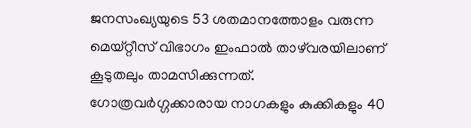ജനസംഖ്യയുടെ 53 ശതമാനത്തോളം വരുന്ന മെയ്റ്റീസ് വിഭാഗം ഇംഫാൽ താഴ്‌വരയിലാണ് കൂടുതലും താമസിക്കുന്നത്. ഗോത്രവർഗ്ഗക്കാരായ നാഗകളും കുക്കികളും 40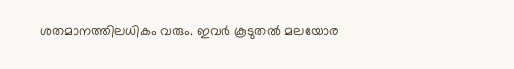ശതമാനത്തിലധികം വരും. ഇവർ കൂടുതൽ മലയോര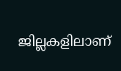ജില്ലകളിലാണ്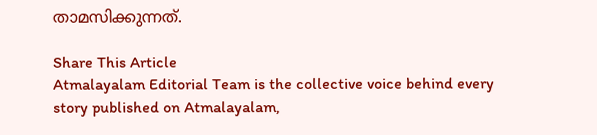താമസിക്കുന്നത്.

Share This Article
Atmalayalam Editorial Team is the collective voice behind every story published on Atmalayalam,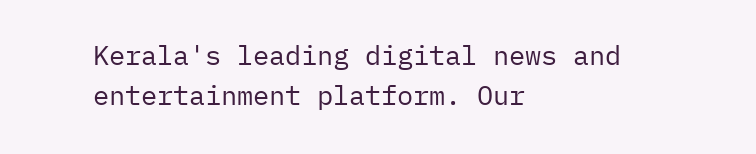Kerala's leading digital news and entertainment platform. Our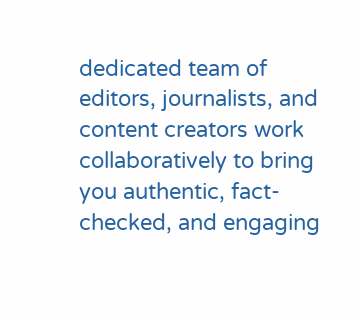dedicated team of editors, journalists, and content creators work collaboratively to bring you authentic, fact-checked, and engaging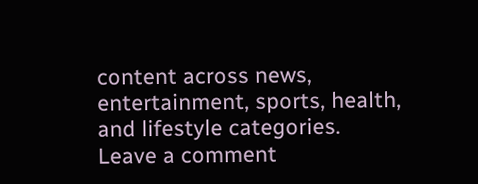content across news, entertainment, sports, health, and lifestyle categories.
Leave a comment